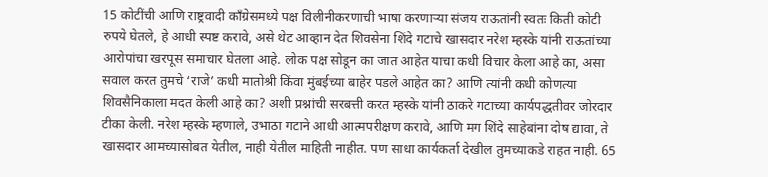15 कोटींची आणि राष्ट्रवादी काँग्रेसमध्ये पक्ष विलीनीकरणाची भाषा करणाऱ्या संजय राऊतांनी स्वतः किती कोटी रुपये घेतले, हे आधी स्पष्ट करावे, असे थेट आव्हान देत शिवसेना शिंदे गटाचे खासदार नरेश म्हस्के यांनी राऊतांच्या आरोपांचा खरपूस समाचार घेतला आहे. लोक पक्ष सोडून का जात आहेत याचा कधी विचार केला आहे का, असा सवाल करत तुमचे ‘राजे’ कधी मातोश्री किंवा मुंबईच्या बाहेर पडले आहेत का? आणि त्यांनी कधी कोणत्या शिवसैनिकाला मदत केली आहे का? अशी प्रश्नांची सरबत्ती करत म्हस्के यांनी ठाकरे गटाच्या कार्यपद्धतीवर जोरदार टीका केली. नरेश म्हस्के म्हणाले, उभाठा गटाने आधी आत्मपरीक्षण करावे, आणि मग शिंदे साहेबांना दोष द्यावा, ते खासदार आमच्यासोबत येतील, नाही येतील माहिती नाहीत. पण साधा कार्यकर्ता देखील तुमच्याकडे राहत नाही. 65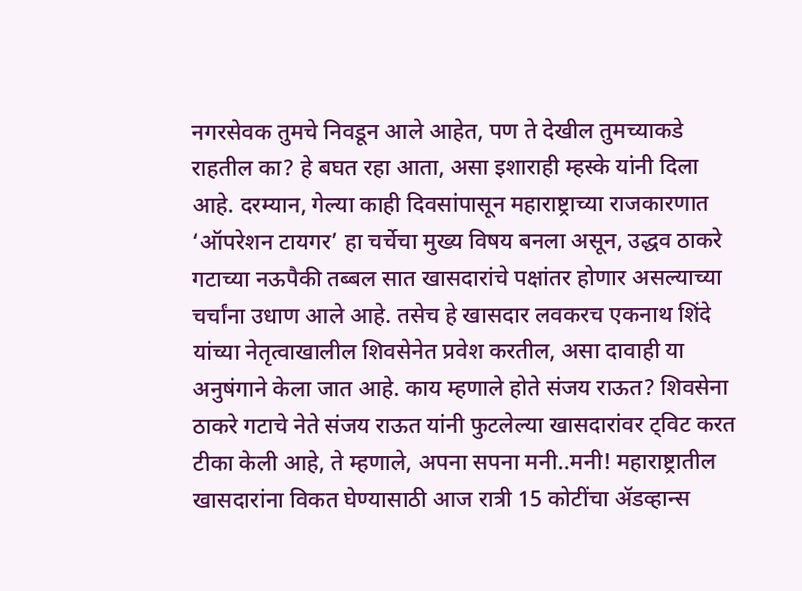नगरसेवक तुमचे निवडून आले आहेत, पण ते देखील तुमच्याकडे राहतील का? हे बघत रहा आता, असा इशाराही म्हस्के यांनी दिला आहे. दरम्यान, गेल्या काही दिवसांपासून महाराष्ट्राच्या राजकारणात ‘ऑपरेशन टायगर’ हा चर्चेचा मुख्य विषय बनला असून, उद्धव ठाकरे गटाच्या नऊपैकी तब्बल सात खासदारांचे पक्षांतर होणार असल्याच्या चर्चांना उधाण आले आहे. तसेच हे खासदार लवकरच एकनाथ शिंदे यांच्या नेतृत्वाखालील शिवसेनेत प्रवेश करतील, असा दावाही या अनुषंगाने केला जात आहे. काय म्हणाले होते संजय राऊत? शिवसेना ठाकरे गटाचे नेते संजय राऊत यांनी फुटलेल्या खासदारांवर ट्विट करत टीका केली आहे, ते म्हणाले, अपना सपना मनी..मनी! महाराष्ट्रातील खासदारांना विकत घेण्यासाठी आज रात्री 15 कोटींचा ॲडव्हान्स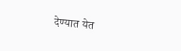देण्यात येत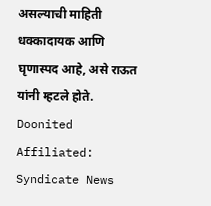असल्याची माहिती धक्कादायक आणि घृणास्पद आहे, असे राऊत यांनी म्हटले होते.
Doonited Affiliated: Syndicate News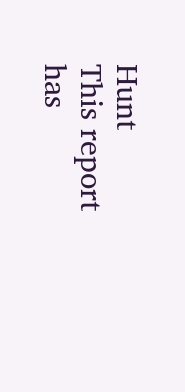Hunt
This report has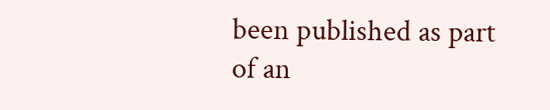been published as part of an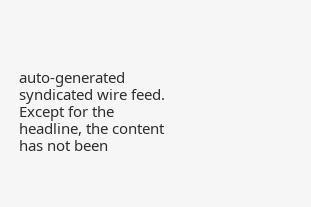auto-generated syndicated wire feed. Except for the headline, the content has not been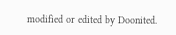modified or edited by Doonited.